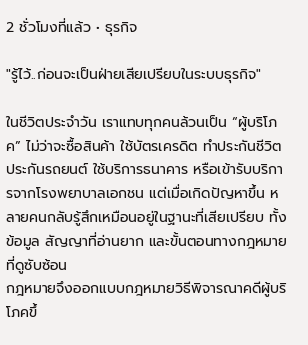2 ชั่วโมงที่แล้ว • ธุรกิจ

"รู้ไว้..ก่อนจะเป็นฝ่ายเสียเปรียบในระบบธุรกิจ"

ในชีวิตประจำวัน เราแทบทุกคนล้วนเป็น “ผู้บริโภค” ไม่ว่าจะซื้อสินค้า ใช้บัตรเครดิต ทำประกันชีวิต ประกันรถยนต์ ใช้บริการธนาคาร หรือเข้ารับบริการจากโรงพยาบาลเอกชน แต่เมื่อเกิดปัญหาขึ้น หลายคนกลับรู้สึกเหมือนอยู่ในฐานะที่เสียเปรียบ ทั้งข้อมูล สัญญาที่อ่านยาก และขั้นตอนทางกฎหมายที่ดูซับซ้อน
กฎหมายจึงออกแบบกฎหมายวิธีพิจารณาคดีผู้บริโภคขึ้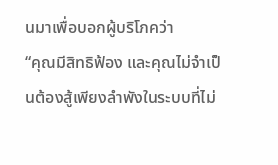นมาเพื่อบอกผู้บริโภคว่า
“คุณมีสิทธิฟ้อง และคุณไม่จำเป็นต้องสู้เพียงลำพังในระบบที่ไม่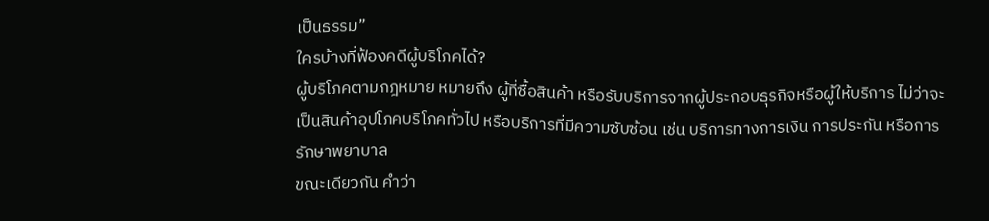เป็นธรรม”
ใครบ้างที่ฟ้องคดีผู้บริโภคได้?
ผู้บริโภคตามกฎหมาย หมายถึง ผู้ที่ซื้อสินค้า หรือรับบริการจากผู้ประกอบธุรกิจหรือผู้ให้บริการ ไม่ว่าจะเป็นสินค้าอุปโภคบริโภคทั่วไป หรือบริการที่มีความซับซ้อน เช่น บริการทางการเงิน การประกัน หรือการรักษาพยาบาล
ขณะเดียวกัน คำว่า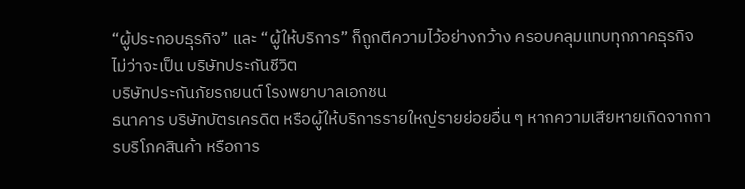“ผู้ประกอบธุรกิจ” และ “ผู้ให้บริการ” ก็ถูกตีความไว้อย่างกว้าง ครอบคลุมแทบทุกภาคธุรกิจ ไม่ว่าจะเป็น บริษัทประกันชีวิต
บริษัทประกันภัยรถยนต์ โรงพยาบาลเอกชน
ธนาคาร บริษัทบัตรเครดิต หรือผู้ให้บริการรายใหญ่รายย่อยอื่น ๆ หากความเสียหายเกิดจากการบริโภคสินค้า หรือการ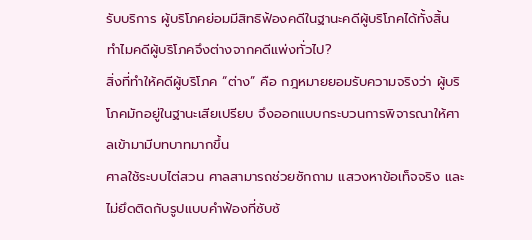รับบริการ ผู้บริโภคย่อมมีสิทธิฟ้องคดีในฐานะคดีผู้บริโภคได้ทั้งสิ้น
ทำไมคดีผู้บริโภคจึงต่างจากคดีแพ่งทั่วไป?
สิ่งที่ทำให้คดีผู้บริโภค “ต่าง” คือ กฎหมายยอมรับความจริงว่า ผู้บริโภคมักอยู่ในฐานะเสียเปรียบ จึงออกแบบกระบวนการพิจารณาให้ศาลเข้ามามีบทบาทมากขึ้น
ศาลใช้ระบบไต่สวน ศาลสามารถช่วยซักถาม แสวงหาข้อเท็จจริง และไม่ยึดติดกับรูปแบบคำฟ้องที่ซับซ้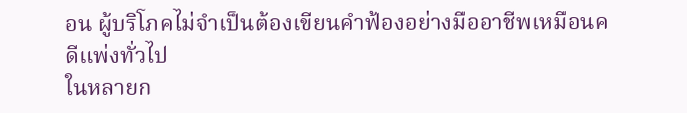อน ผู้บริโภคไม่จำเป็นต้องเขียนคำฟ้องอย่างมืออาชีพเหมือนคดีแพ่งทั่วไป
ในหลายก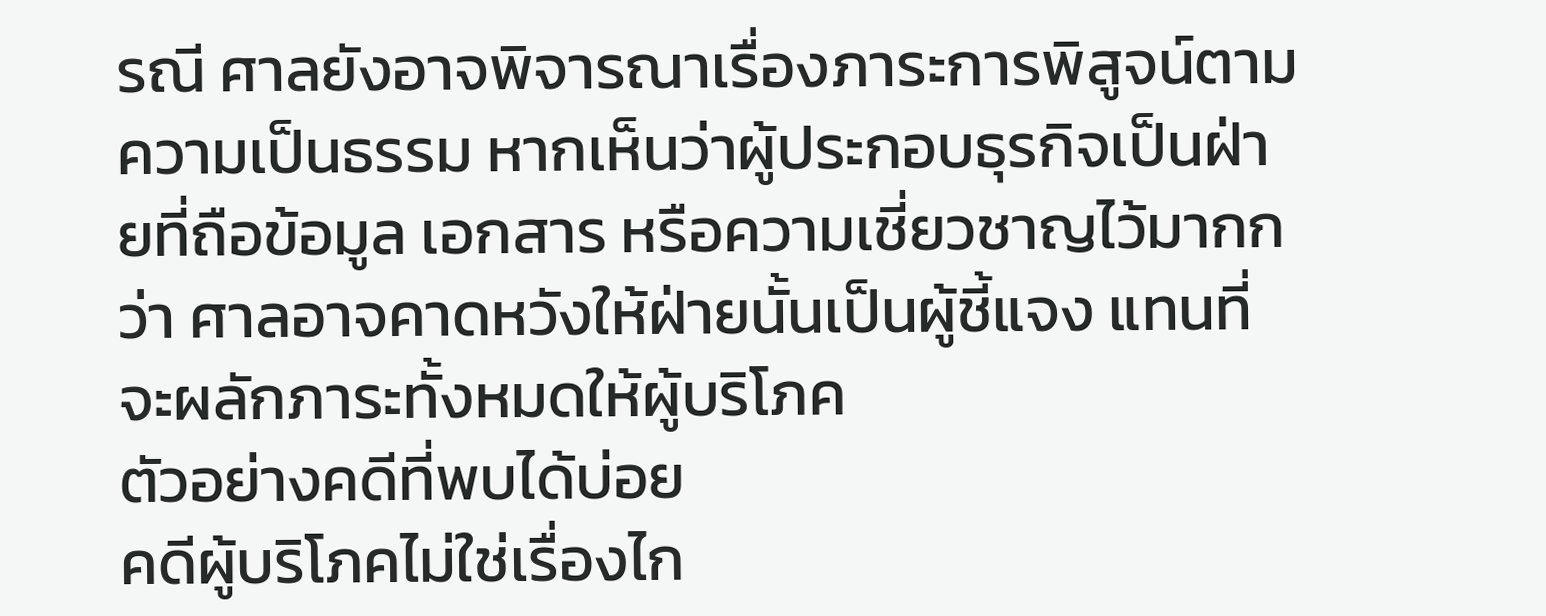รณี ศาลยังอาจพิจารณาเรื่องภาระการพิสูจน์ตามความเป็นธรรม หากเห็นว่าผู้ประกอบธุรกิจเป็นฝ่ายที่ถือข้อมูล เอกสาร หรือความเชี่ยวชาญไว้มากกว่า ศาลอาจคาดหวังให้ฝ่ายนั้นเป็นผู้ชี้แจง แทนที่จะผลักภาระทั้งหมดให้ผู้บริโภค
ตัวอย่างคดีที่พบได้บ่อย
คดีผู้บริโภคไม่ใช่เรื่องไก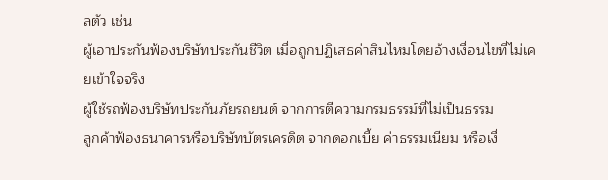ลตัว เช่น
ผู้เอาประกันฟ้องบริษัทประกันชีวิต เมื่อถูกปฏิเสธค่าสินไหมโดยอ้างเงื่อนไขที่ไม่เคยเข้าใจจริง
ผู้ใช้รถฟ้องบริษัทประกันภัยรถยนต์ จากการตีความกรมธรรม์ที่ไม่เป็นธรรม
ลูกค้าฟ้องธนาคารหรือบริษัทบัตรเครดิต จากดอกเบี้ย ค่าธรรมเนียม หรือเงื่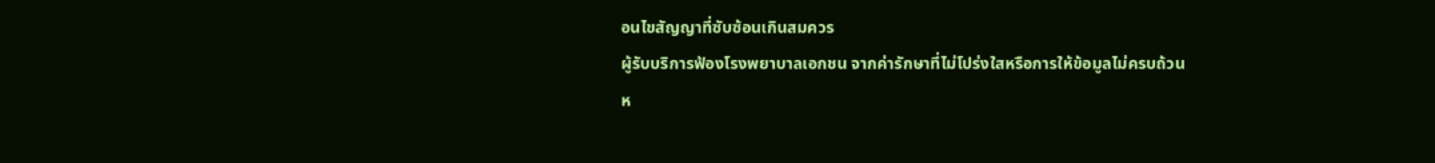อนไขสัญญาที่ซับซ้อนเกินสมควร
ผู้รับบริการฟ้องโรงพยาบาลเอกชน จากค่ารักษาที่ไม่โปร่งใสหรือการให้ข้อมูลไม่ครบถ้วน
ห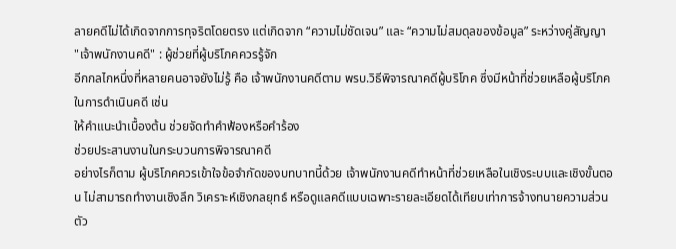ลายคดีไม่ได้เกิดจากการทุจริตโดยตรง แต่เกิดจาก “ความไม่ชัดเจน” และ “ความไม่สมดุลของข้อมูล” ระหว่างคู่สัญญา
"เจ้าพนักงานคดี" : ผู้ช่วยที่ผู้บริโภคควรรู้จัก
อีกกลไกหนึ่งที่หลายคนอาจยังไม่รู้ คือ เจ้าพนักงานคดีตาม พรบ.วิธีพิจารณาคดีผู้บริโภค ซึ่งมีหน้าที่ช่วยเหลือผู้บริโภคในการดำเนินคดี เช่น
ให้คำแนะนำเบื้องต้น ช่วยจัดทำคำฟ้องหรือคำร้อง
ช่วยประสานงานในกระบวนการพิจารณาคดี
อย่างไรก็ตาม ผู้บริโภคควรเข้าใจข้อจำกัดของบทบาทนี้ด้วย เจ้าพนักงานคดีทำหน้าที่ช่วยเหลือในเชิงระบบและเชิงขั้นตอน ไม่สามารถทำงานเชิงลึก วิเคราะห์เชิงกลยุทธ์ หรือดูแลคดีแบบเฉพาะรายละเอียดได้เทียบเท่าการจ้างทนายความส่วนตัว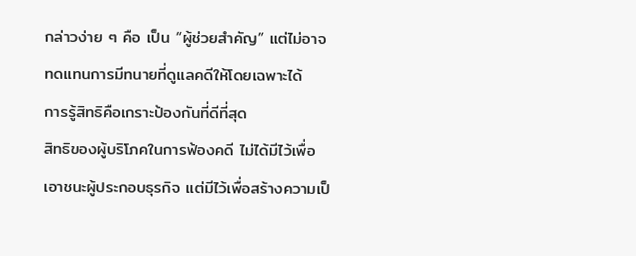กล่าวง่าย ๆ คือ เป็น “ผู้ช่วยสำคัญ” แต่ไม่อาจทดแทนการมีทนายที่ดูแลคดีให้โดยเฉพาะได้
การรู้สิทธิคือเกราะป้องกันที่ดีที่สุด
สิทธิของผู้บริโภคในการฟ้องคดี ไม่ได้มีไว้เพื่อเอาชนะผู้ประกอบธุรกิจ แต่มีไว้เพื่อสร้างความเป็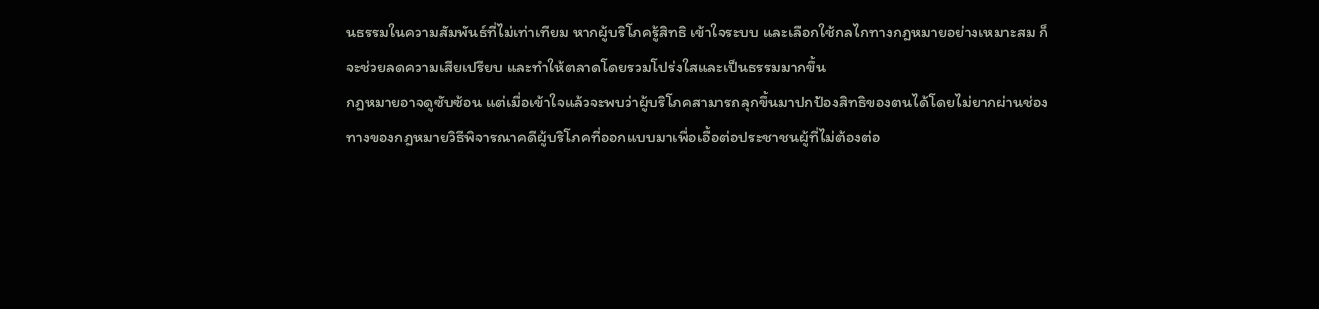นธรรมในความสัมพันธ์ที่ไม่เท่าเทียม หากผู้บริโภครู้สิทธิ เข้าใจระบบ และเลือกใช้กลไกทางกฎหมายอย่างเหมาะสม ก็จะช่วยลดความเสียเปรียบ และทำให้ตลาดโดยรวมโปร่งใสและเป็นธรรมมากขึ้น
กฎหมายอาจดูซับซ้อน แต่เมื่อเข้าใจแล้วจะพบว่าผู้บริโภคสามารถลุกขึ้นมาปกป้องสิทธิของตนได้โดยไม่ยากผ่านช่องทางของกฎหมายวิธีพิจารณาคดีผู้บริโภคที่ออกแบบมาเพื่อเอื้อต่อประชาชนผู้ที่ไม่ต้องต่อ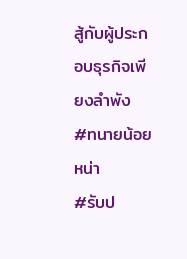สู้กับผู้ประกอบธุรกิจเพียงลำพัง
#ทนายน้อยหน่า
#รับป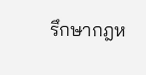รึกษากฎห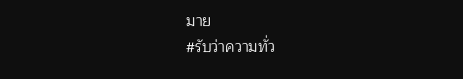มาย
#รับว่าความทั่ว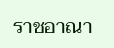ราชอาณา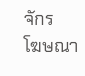จักร
โฆษณา